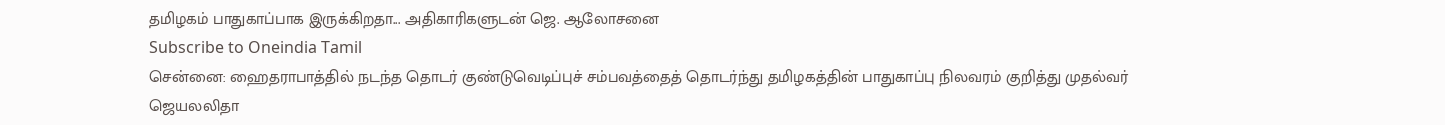தமிழகம் பாதுகாப்பாக இருக்கிறதா... அதிகாரிகளுடன் ஜெ. ஆலோசனை
Subscribe to Oneindia Tamil
சென்னை: ஹைதராபாத்தில் நடந்த தொடர் குண்டுவெடிப்புச் சம்பவத்தைத் தொடர்ந்து தமிழகத்தின் பாதுகாப்பு நிலவரம் குறித்து முதல்வர் ஜெயலலிதா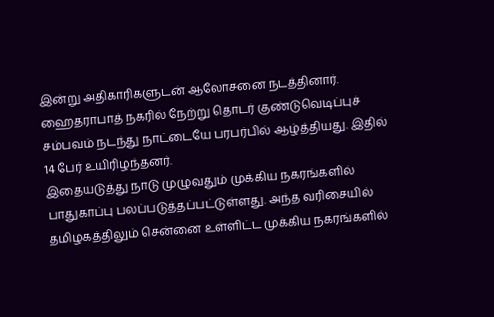இன்று அதிகாரிகளுடன் ஆலோசனை நடத்தினார்.
ஹைதராபாத் நகரில் நேற்று தொடர் குண்டுவெடிப்புச் சம்பவம் நடந்து நாட்டையே பரபர்பில் ஆழ்த்தியது. இதில் 14 பேர் உயிரிழந்தனர்.
இதையடுத்து நாடு முழுவதும் முக்கிய நகரங்களில் பாதுகாப்பு பலப்படுத்தப்பட்டுள்ளது. அந்த வரிசையில் தமிழகத்திலும் சென்னை உள்ளிட்ட முக்கிய நகரங்களில்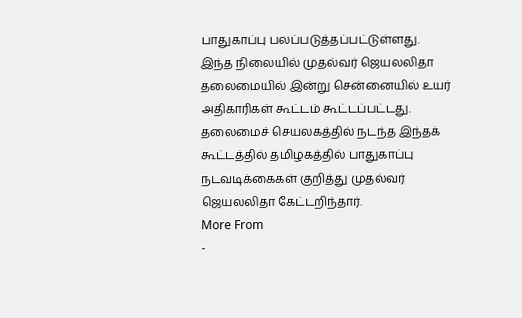பாதுகாப்பு பலப்படுத்தப்பட்டுள்ளது.
இந்த நிலையில் முதல்வர் ஜெயலலிதா தலைமையில் இன்று சென்னையில் உயர் அதிகாரிகள் கூட்டம் கூட்டப்பட்டது. தலைமைச் செயலகத்தில் நடந்த இந்தக் கூட்டத்தில் தமிழகத்தில் பாதுகாப்பு நடவடிக்கைகள் குறித்து முதல்வர் ஜெயலலிதா கேட்டறிந்தார்.
More From
-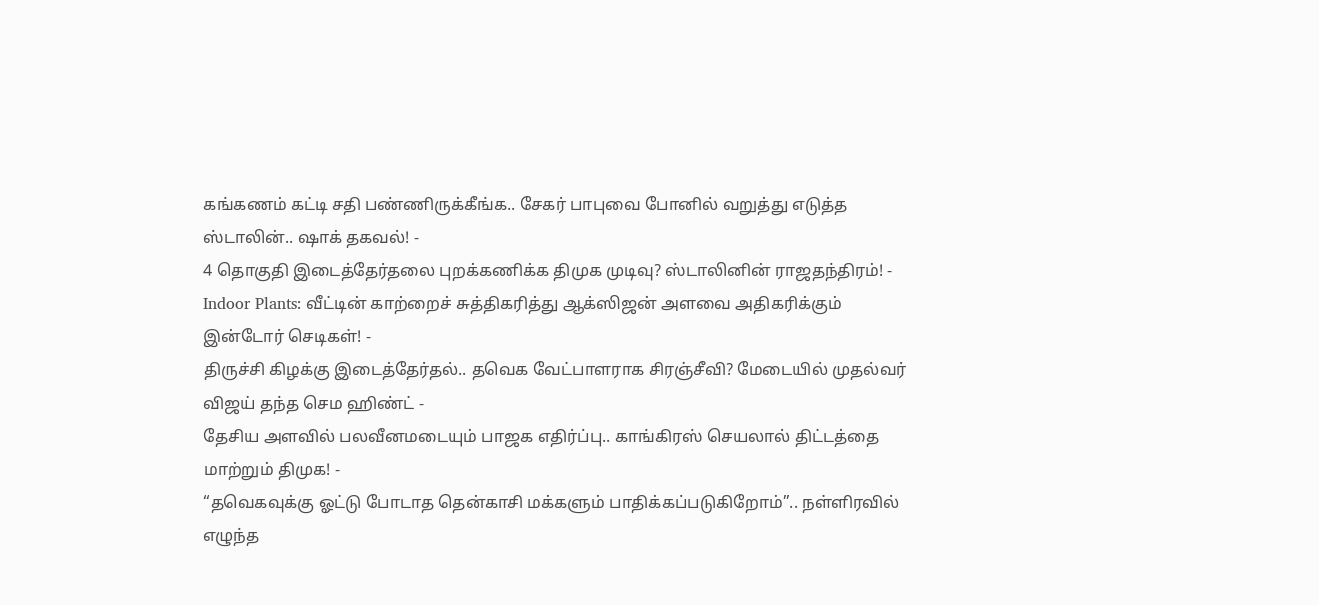கங்கணம் கட்டி சதி பண்ணிருக்கீங்க.. சேகர் பாபுவை போனில் வறுத்து எடுத்த ஸ்டாலின்.. ஷாக் தகவல்! -
4 தொகுதி இடைத்தேர்தலை புறக்கணிக்க திமுக முடிவு? ஸ்டாலினின் ராஜதந்திரம்! -
Indoor Plants: வீட்டின் காற்றைச் சுத்திகரித்து ஆக்ஸிஜன் அளவை அதிகரிக்கும் இன்டோர் செடிகள்! -
திருச்சி கிழக்கு இடைத்தேர்தல்.. தவெக வேட்பாளராக சிரஞ்சீவி? மேடையில் முதல்வர் விஜய் தந்த செம ஹிண்ட் -
தேசிய அளவில் பலவீனமடையும் பாஜக எதிர்ப்பு.. காங்கிரஸ் செயலால் திட்டத்தை மாற்றும் திமுக! -
“தவெகவுக்கு ஓட்டு போடாத தென்காசி மக்களும் பாதிக்கப்படுகிறோம்”.. நள்ளிரவில் எழுந்த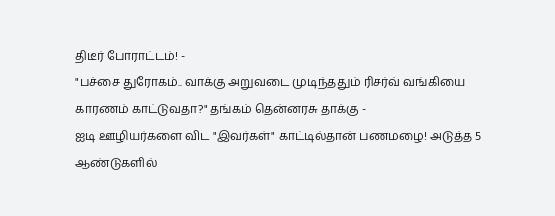திடீர் போராட்டம்! -
"பச்சை துரோகம்.. வாக்கு அறுவடை முடிந்ததும் ரிசர்வ் வங்கியை காரணம் காட்டுவதா?" தங்கம் தென்னரசு தாக்கு -
ஐடி ஊழியர்களை விட "இவர்கள்" காட்டில்தான் பணமழை! அடுத்த 5 ஆண்டுகளில்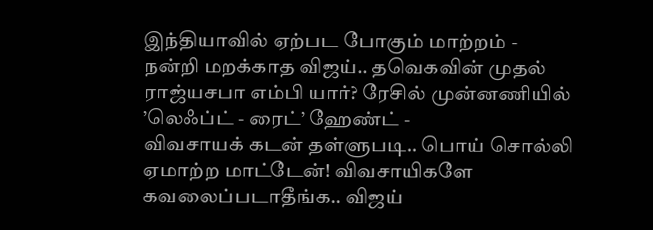இந்தியாவில் ஏற்பட போகும் மாற்றம் -
நன்றி மறக்காத விஜய்.. தவெகவின் முதல் ராஜ்யசபா எம்பி யார்? ரேசில் முன்னணியில் ’லெஃப்ட் - ரைட்’ ஹேண்ட் -
விவசாயக் கடன் தள்ளுபடி.. பொய் சொல்லி ஏமாற்ற மாட்டேன்! விவசாயிகளே கவலைப்படாதீங்க.. விஜய்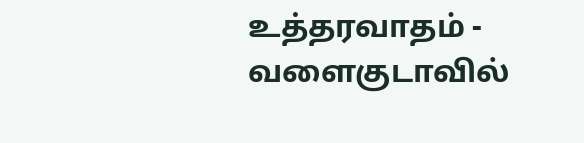உத்தரவாதம் -
வளைகுடாவில்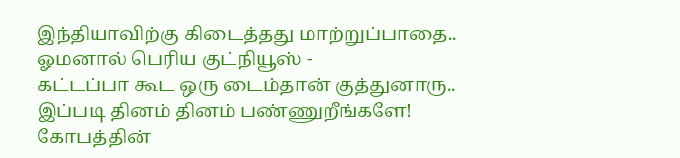இந்தியாவிற்கு கிடைத்தது மாற்றுப்பாதை.. ஓமனால் பெரிய குட்நியூஸ் -
கட்டப்பா கூட ஒரு டைம்தான் குத்துனாரு.. இப்படி தினம் தினம் பண்ணுறீங்களே! கோபத்தின்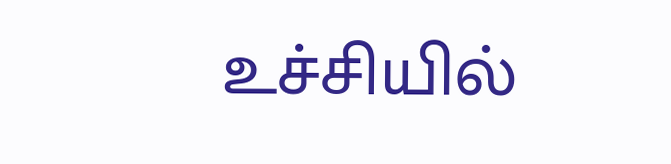உச்சியில்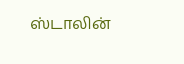ஸ்டாலின்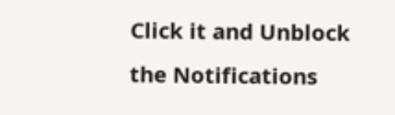Click it and Unblock the Notifications